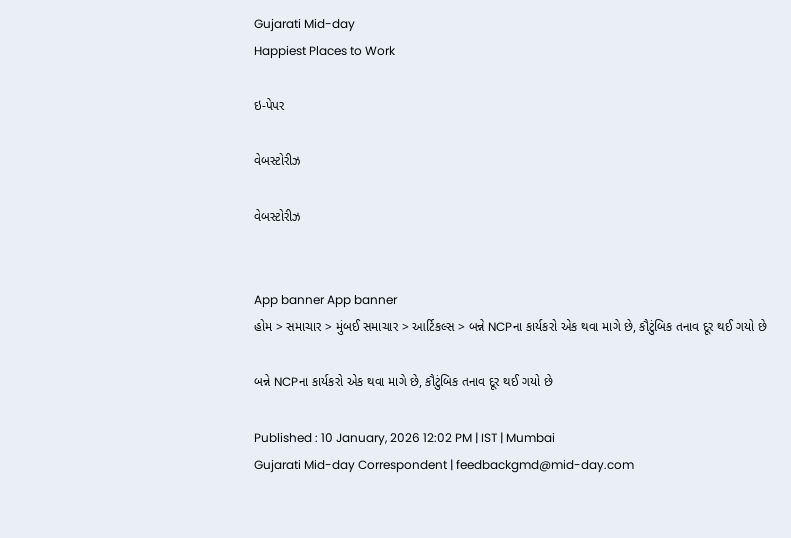Gujarati Mid-day
Happiest Places to Work

ઇ-પેપર

વેબસ્ટોરીઝ

વેબસ્ટોરીઝ


App banner App banner
હોમ > સમાચાર > મુંબઈ સમાચાર > આર્ટિકલ્સ > બન્ને NCPના કાર્યકરો એક થવા માગે છે, કૌટુંબિક તનાવ દૂર થઈ ગયો છે

બન્ને NCPના કાર્યકરો એક થવા માગે છે, કૌટુંબિક તનાવ દૂર થઈ ગયો છે

Published : 10 January, 2026 12:02 PM | IST | Mumbai
Gujarati Mid-day Correspondent | feedbackgmd@mid-day.com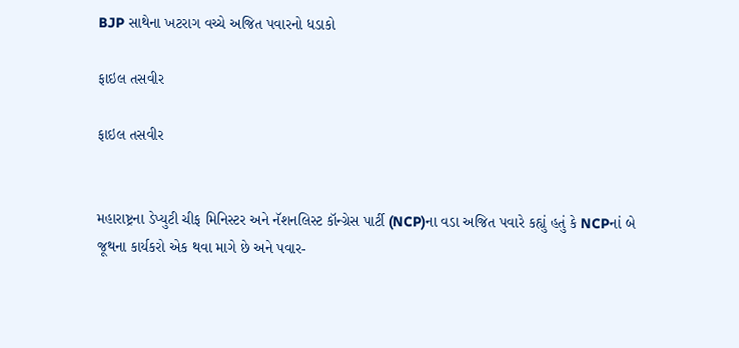BJP સાથેના ખટરાગ વચ્ચે અજિત પવારનો ધડાકો

ફાઇલ તસવીર

ફાઇલ તસવીર


મહારાષ્ટ્રના ડેપ્યુટી ચીફ મિનિસ્ટર અને નૅશનલિસ્ટ કૉન્ગ્રેસ પાર્ટી (NCP)ના વડા અજિત પવારે કહ્યું હતું કે NCPનાં બે જૂથના કાર્યકરો એક થવા માગે છે અને પવાર-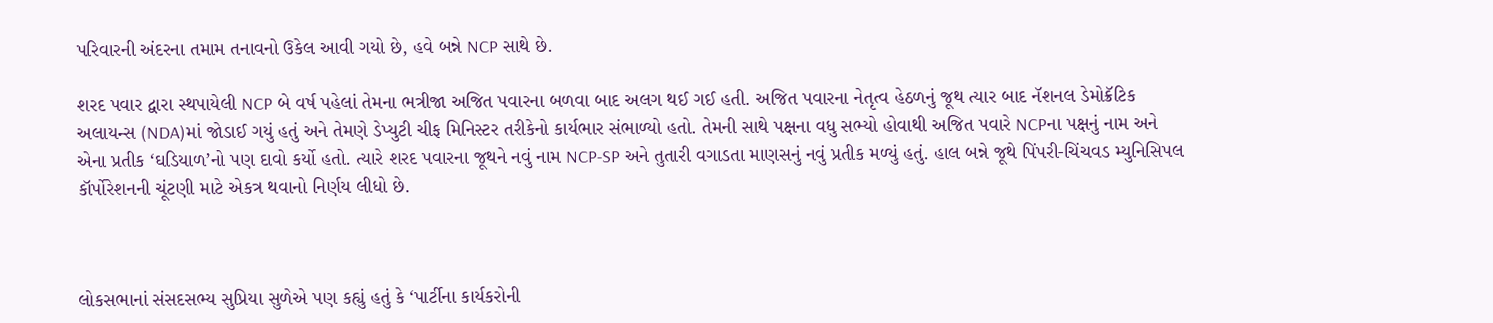પરિવારની અંદરના તમામ તનાવનો ઉકેલ આવી ગયો છે, હવે બન્ને NCP સાથે છે.

શરદ પવાર દ્વારા સ્થપાયેલી NCP બે વર્ષ પહેલાં તેમના ભત્રીજા અજિત પવારના બળવા બાદ અલગ થઈ ગઈ હતી. અજિત પવારના નેતૃત્વ હેઠળનું જૂથ ત્યાર બાદ નૅશનલ ડેમોક્રૅટિક અલાયન્સ (NDA)માં જોડાઈ ગયું હતું અને તેમણે ડેપ્યુટી ચીફ મિનિસ્ટર તરીકેનો કાર્યભાર સંભાળ્યો હતો. તેમની સાથે પક્ષના વધુ સભ્યો હોવાથી અજિત પવારે NCPના પક્ષનું નામ અને એના પ્રતીક ‘ઘડિયાળ’નો પણ દાવો કર્યો હતો. ત્યારે શરદ પવારના જૂથને નવું નામ NCP-SP અને તુતારી વગાડતા માણસનું નવું પ્રતીક મળ્યું હતું. હાલ બન્ને જૂથે પિંપરી-ચિંચવડ મ્યુનિસિપલ કૉર્પોરેશનની ચૂંટણી માટે એકત્ર થવાનો નિર્ણય લીધો છે.



લોકસભાનાં સંસદસભ્ય સુપ્રિયા સુળેએ પણ કહ્યું હતું કે ‘પાર્ટીના કાર્યકરોની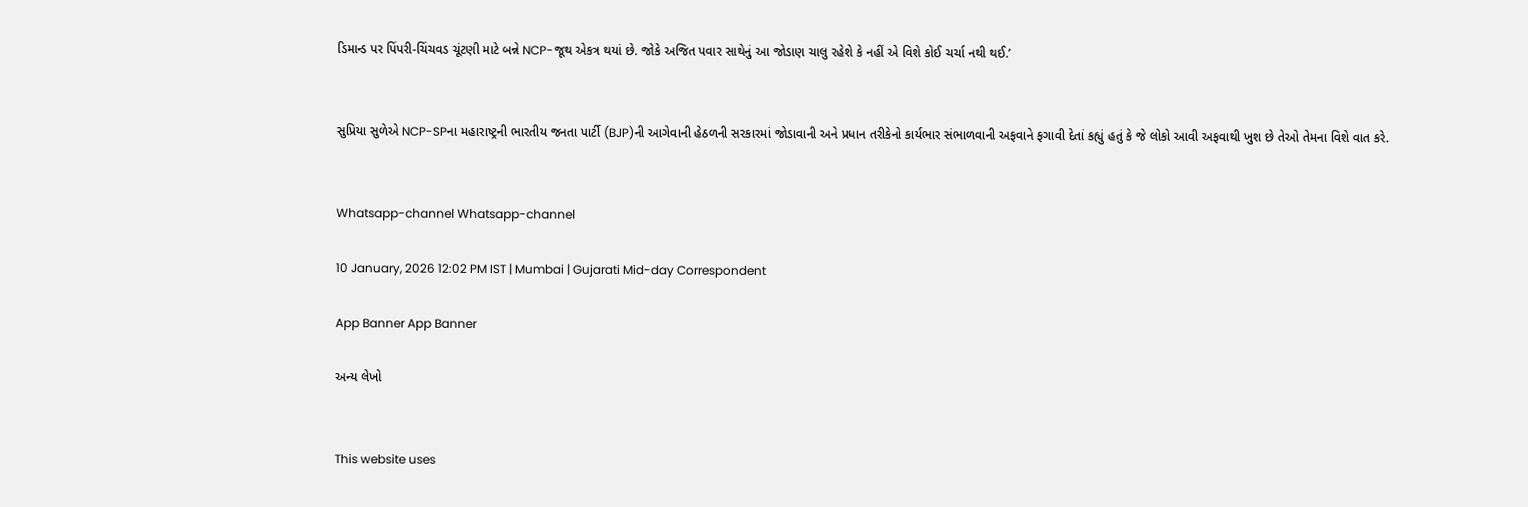ડિમાન્ડ પર પિંપરી-ચિંચવડ ચૂંટણી માટે બન્ને NCP-જૂથ એકત્ર થયાં છે. જોકે અજિત પવાર સાથેનું આ જોડાણ ચાલુ રહેશે કે નહીં એ વિશે કોઈ ચર્ચા નથી થઈ.’


સુપ્રિયા સુળેએ NCP-SPના મહારાષ્ટ્રની ભારતીય જનતા પાર્ટી (BJP)ની આગેવાની હેઠળની સરકારમાં જોડાવાની અને પ્રધાન તરીકેનો કાર્યભાર સંભાળવાની અફવાને ફગાવી દેતાં કહ્યું હતું કે જે લોકો આવી અફવાથી ખુશ છે તેઓ તેમના વિશે વાત કરે.


Whatsapp-channel Whatsapp-channel

10 January, 2026 12:02 PM IST | Mumbai | Gujarati Mid-day Correspondent

App Banner App Banner

અન્ય લેખો


This website uses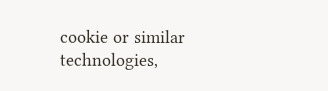cookie or similar technologies,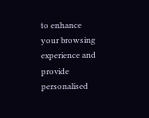to enhance your browsing experience and provide personalised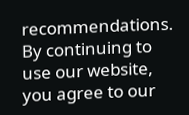recommendations. By continuing to use our website, you agree to our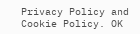Privacy Policy and Cookie Policy. OK